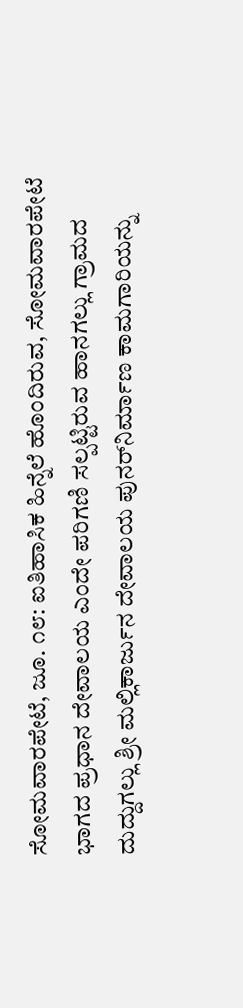ಸೋಮವಾರಪೇಟೆ, ಜೂ. ೧೮: ಐತಿಹಾಸಿಕ ಹಿನ್ನೆಲೆ ಹೊಂದಿರುವ, ಸೋಮವಾರಪೇಟೆ ಭಾಗದ ಪ್ರಧಾನ ದೇವಾಲಯ ಎಂದೇ ಪರಿಗಣಿ ಸಲ್ಪಟ್ಟಿರುವ ಹಾನಗಲ್ಲು ಗ್ರಾಮದ ದುದ್ದುಗಲ್ಲು ಶ್ರೀ ಮಲ್ಲಿಕಾರ್ಜುನ ದೇವಾಲಯ ಪುನರ್‌ನಿರ್ಮಾಣ ಕಾಮಗಾರಿಯನ್ನು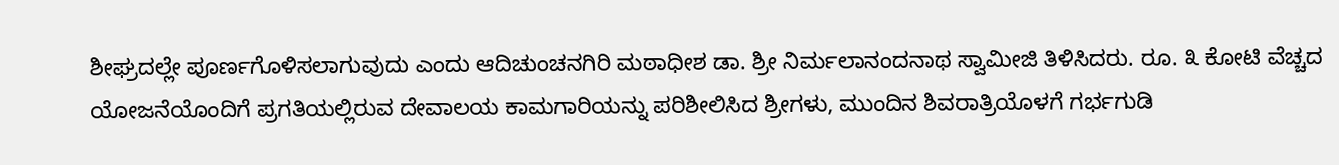ಶೀಘ್ರದಲ್ಲೇ ಪೂರ್ಣಗೊಳಿಸಲಾಗುವುದು ಎಂದು ಆದಿಚುಂಚನಗಿರಿ ಮಠಾಧೀಶ ಡಾ. ಶ್ರೀ ನಿರ್ಮಲಾನಂದನಾಥ ಸ್ವಾಮೀಜಿ ತಿಳಿಸಿದರು. ರೂ. ೩ ಕೋಟಿ ವೆಚ್ಚದ ಯೋಜನೆಯೊಂದಿಗೆ ಪ್ರಗತಿಯಲ್ಲಿರುವ ದೇವಾಲಯ ಕಾಮಗಾರಿಯನ್ನು ಪರಿಶೀಲಿಸಿದ ಶ್ರೀಗಳು, ಮುಂದಿನ ಶಿವರಾತ್ರಿಯೊಳಗೆ ಗರ್ಭಗುಡಿ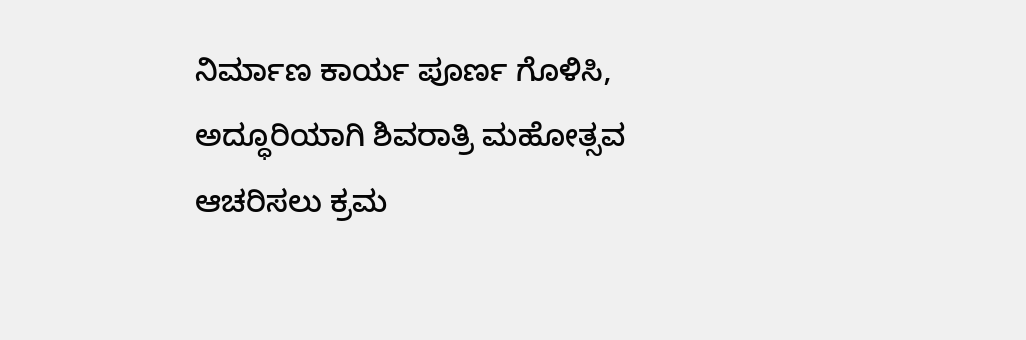ನಿರ್ಮಾಣ ಕಾರ್ಯ ಪೂರ್ಣ ಗೊಳಿಸಿ, ಅದ್ಧೂರಿಯಾಗಿ ಶಿವರಾತ್ರಿ ಮಹೋತ್ಸವ ಆಚರಿಸಲು ಕ್ರಮ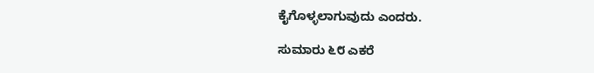ಕೈಗೊಳ್ಳಲಾಗುವುದು ಎಂದರು.

ಸುಮಾರು ೬೮ ಎಕರೆ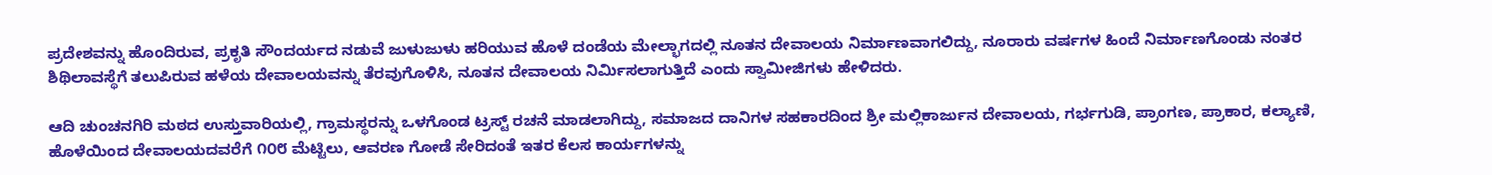ಪ್ರದೇಶವನ್ನು ಹೊಂದಿರುವ, ಪ್ರಕೃತಿ ಸೌಂದರ್ಯದ ನಡುವೆ ಜುಳುಜುಳು ಹರಿಯುವ ಹೊಳೆ ದಂಡೆಯ ಮೇಲ್ಭಾಗದಲ್ಲಿ ನೂತನ ದೇವಾಲಯ ನಿರ್ಮಾಣವಾಗಲಿದ್ದು, ನೂರಾರು ವರ್ಷಗಳ ಹಿಂದೆ ನಿರ್ಮಾಣಗೊಂಡು ನಂತರ ಶಿಥಿಲಾವಸ್ಥೆಗೆ ತಲುಪಿರುವ ಹಳೆಯ ದೇವಾಲಯವನ್ನು ತೆರವುಗೊಳಿಸಿ, ನೂತನ ದೇವಾಲಯ ನಿರ್ಮಿಸಲಾಗುತ್ತಿದೆ ಎಂದು ಸ್ವಾಮೀಜಿಗಳು ಹೇಳಿದರು.

ಆದಿ ಚುಂಚನಗಿರಿ ಮಠದ ಉಸ್ತುವಾರಿಯಲ್ಲಿ, ಗ್ರಾಮಸ್ಥರನ್ನು ಒಳಗೊಂಡ ಟ್ರಸ್ಟ್ ರಚನೆ ಮಾಡಲಾಗಿದ್ದು, ಸಮಾಜದ ದಾನಿಗಳ ಸಹಕಾರದಿಂದ ಶ್ರೀ ಮಲ್ಲಿಕಾರ್ಜುನ ದೇವಾಲಯ, ಗರ್ಭಗುಡಿ, ಪ್ರಾಂಗಣ, ಪ್ರಾಕಾರ, ಕಲ್ಯಾಣಿ, ಹೊಳೆಯಿಂದ ದೇವಾಲಯದವರೆಗೆ ೧೦೮ ಮೆಟ್ಟಿಲು, ಆವರಣ ಗೋಡೆ ಸೇರಿದಂತೆ ಇತರ ಕೆಲಸ ಕಾರ್ಯಗಳನ್ನು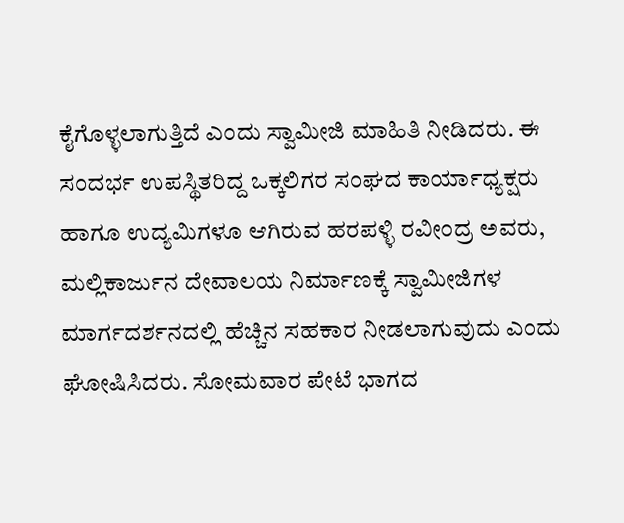ಕೈಗೊಳ್ಳಲಾಗುತ್ತಿದೆ ಎಂದು ಸ್ವಾಮೀಜಿ ಮಾಹಿತಿ ನೀಡಿದರು. ಈ ಸಂದರ್ಭ ಉಪಸ್ಥಿತರಿದ್ದ ಒಕ್ಕಲಿಗರ ಸಂಘದ ಕಾರ್ಯಾಧ್ಯಕ್ಷರು ಹಾಗೂ ಉದ್ಯಮಿಗಳೂ ಆಗಿರುವ ಹರಪಳ್ಳಿ ರವೀಂದ್ರ ಅವರು, ಮಲ್ಲಿಕಾರ್ಜುನ ದೇವಾಲಯ ನಿರ್ಮಾಣಕ್ಕೆ ಸ್ವಾಮೀಜಿಗಳ ಮಾರ್ಗದರ್ಶನದಲ್ಲಿ ಹೆಚ್ಚಿನ ಸಹಕಾರ ನೀಡಲಾಗುವುದು ಎಂದು ಘೋಷಿಸಿದರು. ಸೋಮವಾರ ಪೇಟೆ ಭಾಗದ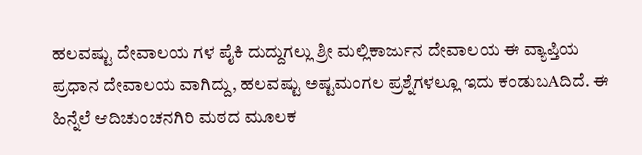ಹಲವಷ್ಟು ದೇವಾಲಯ ಗಳ ಪೈಕಿ ದುದ್ದುಗಲ್ಲು ಶ್ರೀ ಮಲ್ಲಿಕಾರ್ಜುನ ದೇವಾಲಯ ಈ ವ್ಯಾಪ್ತಿಯ ಪ್ರಧಾನ ದೇವಾಲಯ ವಾಗಿದ್ದು, ಹಲವಷ್ಟು ಅಷ್ಟಮಂಗಲ ಪ್ರಶ್ನೆಗಳಲ್ಲೂ ಇದು ಕಂಡುಬAದಿದೆ. ಈ ಹಿನ್ನೆಲೆ ಆದಿಚುಂಚನಗಿರಿ ಮಠದ ಮೂಲಕ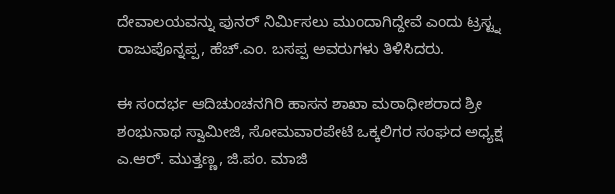ದೇವಾಲಯವನ್ನು ಪುನರ್ ನಿರ್ಮಿಸಲು ಮುಂದಾಗಿದ್ದೇವೆ ಎಂದು ಟ್ರಸ್ಟ್ನ ರಾಜುಪೊನ್ನಪ್ಪ, ಹೆಚ್.ಎಂ. ಬಸಪ್ಪ ಅವರುಗಳು ತಿಳಿಸಿದರು.

ಈ ಸಂದರ್ಭ ಆದಿಚುಂಚನಗಿರಿ ಹಾಸನ ಶಾಖಾ ಮಠಾಧೀಶರಾದ ಶ್ರೀ ಶಂಭುನಾಥ ಸ್ವಾಮೀಜಿ, ಸೋಮವಾರಪೇಟೆ ಒಕ್ಕಲಿಗರ ಸಂಘದ ಅಧ್ಯಕ್ಷ ಎ.ಆರ್. ಮುತ್ತಣ್ಣ, ಜಿ.ಪಂ. ಮಾಜಿ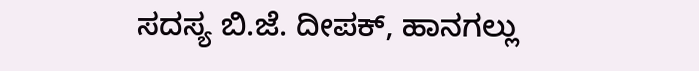ಸದಸ್ಯ ಬಿ.ಜೆ. ದೀಪಕ್, ಹಾನಗಲ್ಲು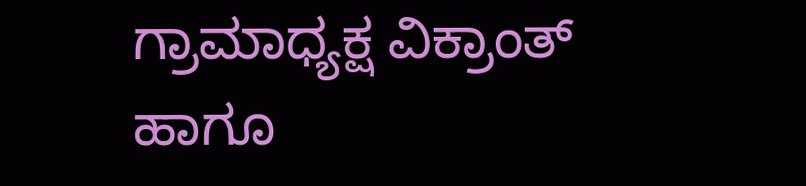ಗ್ರಾಮಾಧ್ಯಕ್ಷ ವಿಕ್ರಾಂತ್ ಹಾಗೂ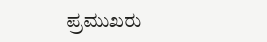ಪ್ರಮುಖರು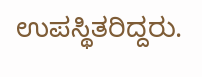ಉಪಸ್ಥಿತರಿದ್ದರು.